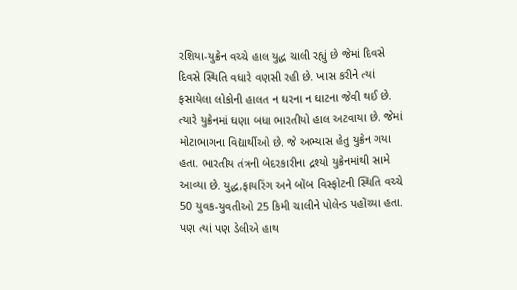રશિયા-યુક્રેન વચ્ચે હાલ યુદ્ધ ચાલી રહ્યું છે જેમાં દિવસે દિવસે સ્થિતિ વધારે વણસી રહી છે. ખાસ કરીને ત્યાં ફસાયેલા લોકોની હાલત ન ઘરના ન ઘાટના જેવી થઈ છે. ત્યારે યુક્રેનમાં ઘણા બધા ભારતીયો હાલ અટવાયા છે. જેમાં મોટાભાગના વિદ્યાર્થીઓ છે. જે અભ્યાસ હેતુ યુક્રેન ગયા હતા. ભારતીય તંત્રની બેદરકારીના દ્રશ્યો યુક્રેનમાંથી સામે આવ્યા છે. યુદ્ધ,ફાયરિંગ અને બોંબ વિસ્ફોટની સ્થિતિ વચ્ચે 50 યુવક-યુવતીઓ 25 કિમી ચાલીને પોલેન્ડ પહોંચ્યા હતા. પણ ત્યાં પણ ડેલીએ હાથ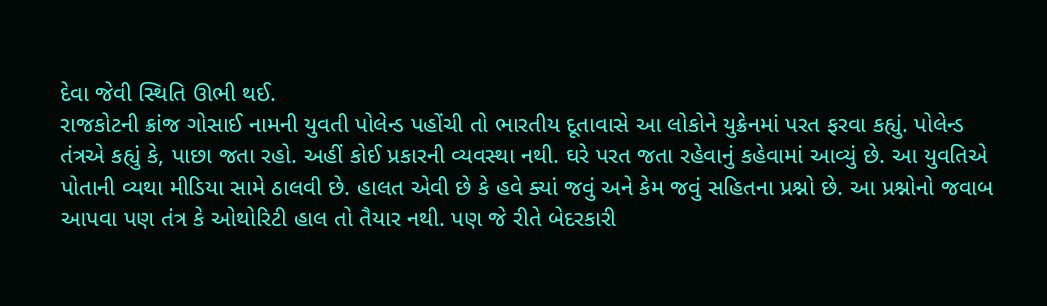દેવા જેવી સ્થિતિ ઊભી થઈ.
રાજકોટની ક્રાંજ ગોસાઈ નામની યુવતી પોલેન્ડ પહોંચી તો ભારતીય દૂતાવાસે આ લોકોને યુક્રેનમાં પરત ફરવા કહ્યું. પોલેન્ડ તંત્રએ કહ્યું કે, પાછા જતા રહો. અહીં કોઈ પ્રકારની વ્યવસ્થા નથી. ઘરે પરત જતા રહેવાનું કહેવામાં આવ્યું છે. આ યુવતિએ પોતાની વ્યથા મીડિયા સામે ઠાલવી છે. હાલત એવી છે કે હવે ક્યાં જવું અને કેમ જવું સહિતના પ્રશ્નો છે. આ પ્રશ્નોનો જવાબ આપવા પણ તંત્ર કે ઓથોરિટી હાલ તો તૈયાર નથી. પણ જે રીતે બેદરકારી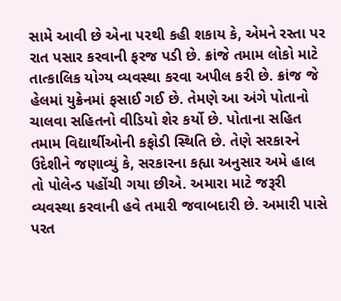સામે આવી છે એના પરથી કહી શકાય કે, એમને રસ્તા પર રાત પસાર કરવાની ફરજ પડી છે. ક્રાંજે તમામ લોકો માટે તાત્કાલિક યોગ્ય વ્યવસ્થા કરવા અપીલ કરી છે. ક્રાંજ જે હેલમાં યુક્રેનમાં ફસાઈ ગઈ છે. તેમણે આ અંગે પોતાનો ચાલવા સહિતનો વીડિયો શેર કર્યો છે. પોતાના સહિત તમામ વિદ્યાર્થીઓની કફોડી સ્થિતિ છે. તેણે સરકારને ઉદેશીને જણાવ્યું કે, સરકારના કહ્યા અનુસાર અમે હાલ તો પોલેન્ડ પહોંચી ગયા છીએ. અમારા માટે જરૂરી વ્યવસ્થા કરવાની હવે તમારી જવાબદારી છે. અમારી પાસે પરત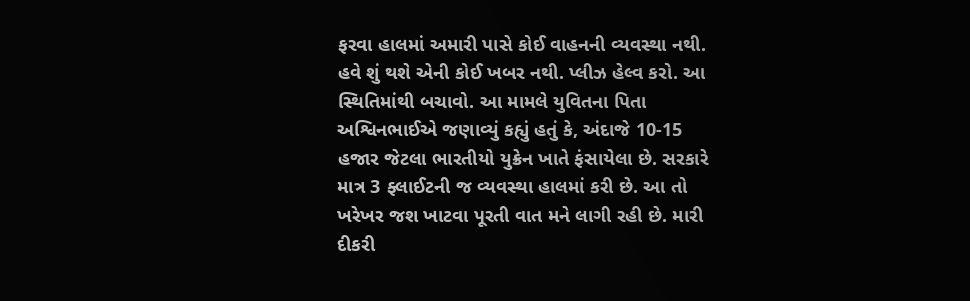ફરવા હાલમાં અમારી પાસે કોઈ વાહનની વ્યવસ્થા નથી. હવે શું થશે એની કોઈ ખબર નથી. પ્લીઝ હેલ્વ કરો. આ સ્થિતિમાંથી બચાવો. આ મામલે યુવિતના પિતા અશ્વિનભાઈએ જણાવ્યું કહ્યું હતું કે, અંદાજે 10-15 હજાર જેટલા ભારતીયો યુક્રેન ખાતે ફંસાયેલા છે. સરકારે માત્ર 3 ફ્લાઈટની જ વ્યવસ્થા હાલમાં કરી છે. આ તો ખરેખર જશ ખાટવા પૂરતી વાત મને લાગી રહી છે. મારી દીકરી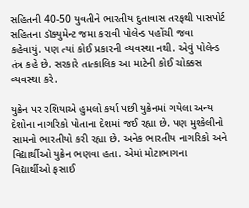સહિતની 40-50 યુવતીને ભારતીય દુતાવાસ તરફથી પાસપોર્ટ સહિતના ડૉક્યુમેન્ટ જમા કરાવી પોલેન્ડ પહોંચી જવા કહેવાયું. પણ ત્યાં કોઈ પ્રકારની વ્યવસ્થા નથી. એવું પોલેન્ડ તંત્ર કહે છે. સરકારે તાત્કાલિક આ માટેની કોઈ ચોક્કસ વ્યવસ્થા કરે.

યુક્રેન પર રશિયાએ હુમલો કર્યા પછી યુક્રેનમાં ગયેલા અન્ય દેશોના નાગરિકો પોતાના દેશમાં જઈ રહ્યા છે. પણ મુશ્કેલીનો સામનો ભારતીયો કરી રહ્યા છે. અનેક ભારતીય નાગરિકો અને વિદ્યાર્થીઓ યુક્રેન ભણવા હતા. એમાં મોટાભાગના વિદ્યાર્થીઓ ફસાઈ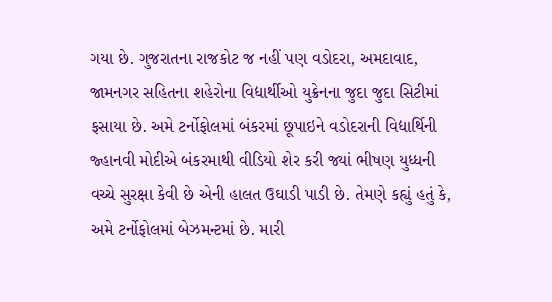ગયા છે. ગુજરાતના રાજકોટ જ નહીં પણ વડોદરા, અમદાવાદ, જામનગર સહિતના શહેરોના વિદ્યાર્થીઓ યુક્રેનના જુદા જુદા સિટીમાં ફસાયા છે. અમે ટર્નોફોલમાં બંકરમાં છૂપાઇને વડોદરાની વિદ્યાર્થિની જ્હાનવી મોદીએ બંકરમાથી વીડિયો શેર કરી જ્યાં ભીષણ યુધ્ધની વચ્ચે સુરક્ષા કેવી છે એની હાલત ઉઘાડી પાડી છે. તેમણે કહ્યું હતું કે, અમે ટર્નોફોલમાં બેઝમન્ટમાં છે. મારી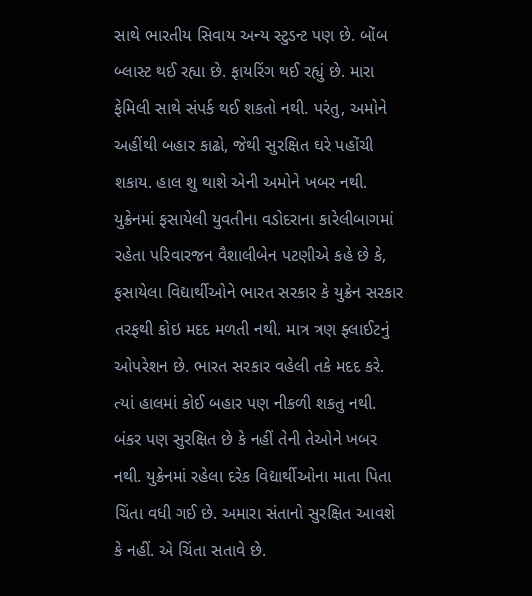સાથે ભારતીય સિવાય અન્ય સ્ટુડન્ટ પણ છે. બોંબ બ્લાસ્ટ થઈ રહ્યા છે. ફાયરિંગ થઈ રહ્યું છે. મારા ફેમિલી સાથે સંપર્ક થઈ શકતો નથી. પરંતુ, અમોને અહીંથી બહાર કાઢો, જેથી સુરક્ષિત ઘરે પહોંચી શકાય. હાલ શુ થાશે એની અમોને ખબર નથી.
યુક્રેનમાં ફસાયેલી યુવતીના વડોદરાના કારેલીબાગમાં રહેતા પરિવારજન વૈશાલીબેન પટણીએ કહે છે કે, ફસાયેલા વિદ્યાર્થીઓને ભારત સરકાર કે યુક્રેન સરકાર તરફથી કોઇ મદદ મળતી નથી. માત્ર ત્રણ ફ્લાઈટનું ઓપરેશન છે. ભારત સરકાર વહેલી તકે મદદ કરે. ત્યાં હાલમાં કોઈ બહાર પણ નીકળી શકતુ નથી. બંકર પણ સુરક્ષિત છે કે નહીં તેની તેઓને ખબર નથી. યુક્રેનમાં રહેલા દરેક વિદ્યાર્થીઓના માતા પિતા ચિંતા વધી ગઈ છે. અમારા સંતાનો સુરક્ષિત આવશે કે નહીં. એ ચિંતા સતાવે છે.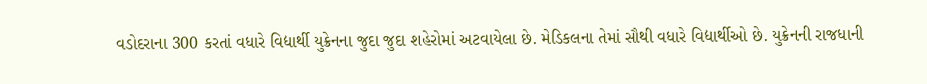વડોદરાના 300 કરતાં વધારે વિદ્યાર્થી યુક્રેનના જુદા જુદા શહેરોમાં અટવાયેલા છે. મેડિકલના તેમાં સૌથી વધારે વિદ્યાર્થીઓ છે. યુક્રેનની રાજધાની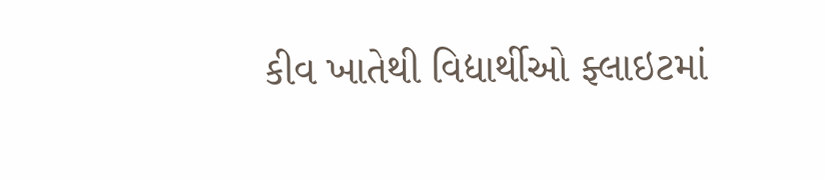કીવ ખાતેથી વિદ્યાર્થીઓ ફ્લાઇટમાં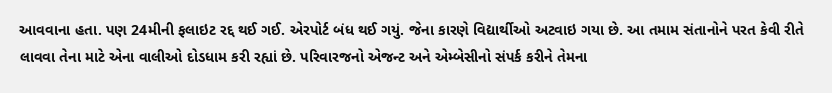આવવાના હતા. પણ 24મીની ફલાઇટ રદ્દ થઈ ગઈ. એરપોર્ટ બંધ થઈ ગયું. જેના કારણે વિદ્યાર્થીઓ અટવાઇ ગયા છે. આ તમામ સંતાનોને પરત કેવી રીતે લાવવા તેના માટે એના વાલીઓ દોડધામ કરી રહ્યાં છે. પરિવારજનો એજન્ટ અને એમ્બેસીનો સંપર્ક કરીને તેમના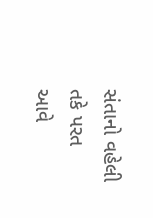સંતાનો વહેલી તકે પરત આવે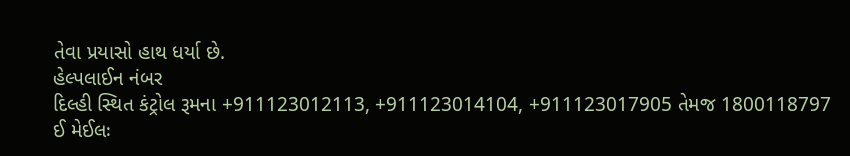તેવા પ્રયાસો હાથ ધર્યા છે.
હેલ્પલાઈન નંબર
દિલ્હી સ્થિત કંટ્રોલ રૂમના +911123012113, +911123014104, +911123017905 તેમજ 1800118797
ઈ મેઈલઃ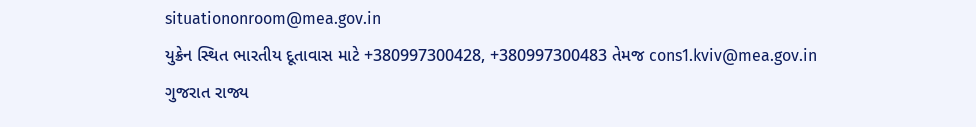situationonroom@mea.gov.in
યુક્રેન સ્થિત ભારતીય દૂતાવાસ માટે +380997300428, +380997300483 તેમજ cons1.kviv@mea.gov.in
ગુજરાત રાજ્ય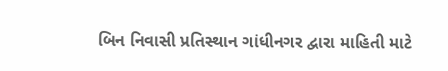બિન નિવાસી પ્રતિસ્થાન ગાંધીનગર દ્વારા માહિતી માટે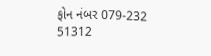ફોન નંબર 079-232 51312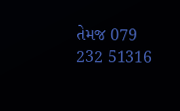તેમજ 079 232 51316